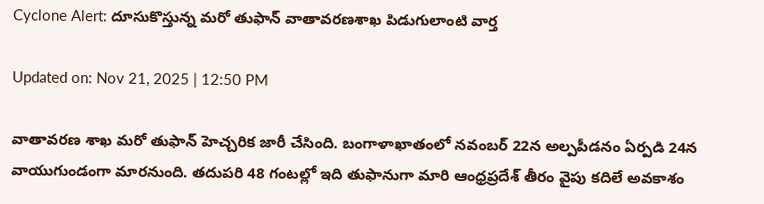Cyclone Alert: దూసుకొస్తున్న మరో తుఫాన్‌ వాతావరణశాఖ పిడుగులాంటి వార్త

Updated on: Nov 21, 2025 | 12:50 PM

వాతావరణ శాఖ మరో తుఫాన్ హెచ్చరిక జారీ చేసింది. బంగాళాఖాతంలో నవంబర్ 22న అల్పపీడనం ఏర్పడి 24న వాయుగుండంగా మారనుంది. తదుపరి 48 గంటల్లో ఇది తుఫానుగా మారి ఆంధ్రప్రదేశ్ తీరం వైపు కదిలే అవకాశం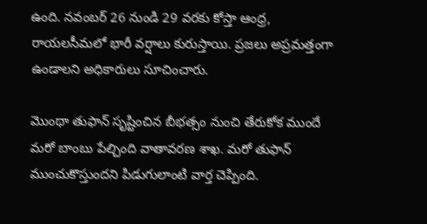ఉంది. నవంబర్ 26 నుండి 29 వరకు కోస్తా ఆంధ్ర, రాయలసీమలో భారీ వర్షాలు కురుస్తాయి. ప్రజలు అప్రమత్తంగా ఉండాలని అధికారులు సూచించారు.

మొంథా తుఫాన్‌ సృష్టించిన బీభత్సం నుంచి తేరుకోక ముందే మరో బాంబు పేల్చింది వాతావరణ శాఖ. మరో తుఫాన్‌ ముంచుకొస్తుందని పిడుగులాంటి వార్త చెప్పింది.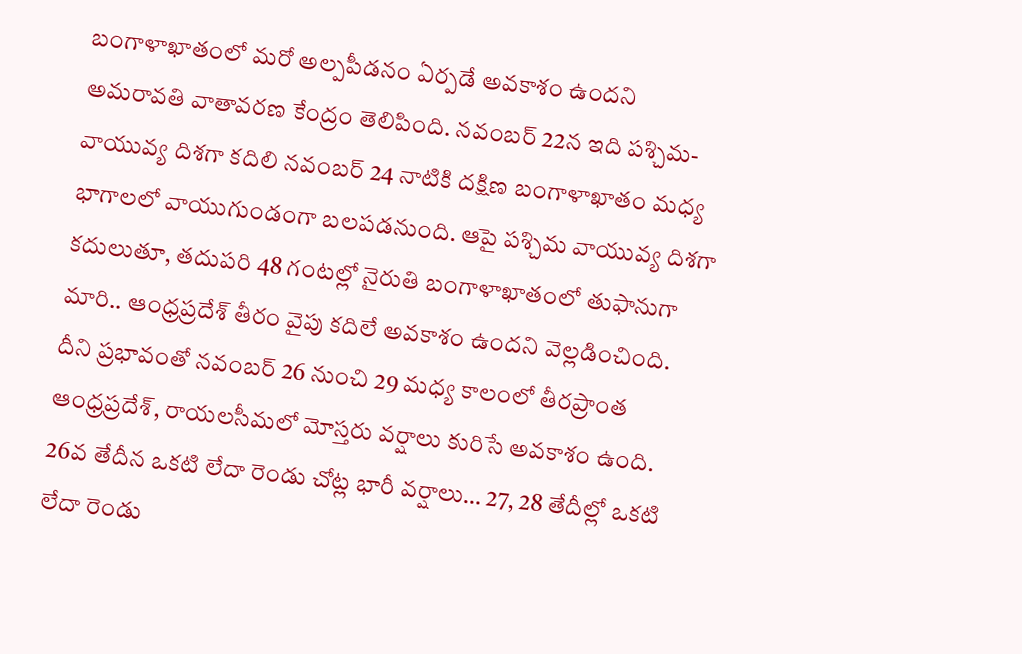బంగాళాఖాతంలో మరో అల్పపీడనం ఏర్పడే అవకాశం ఉందని అమరావతి వాతావరణ కేంద్రం తెలిపింది. నవంబర్ 22న ఇది పశ్చిమ-వాయువ్య దిశగా కదిలి నవంబర్ 24 నాటికి దక్షిణ బంగాళాఖాతం మధ్య భాగాలలో వాయుగుండంగా బలపడనుంది. ఆపై పశ్చిమ వాయువ్య దిశగా కదులుతూ, తదుపరి 48 గంటల్లో నైరుతి బంగాళాఖాతంలో తుఫానుగా మారి.. ఆంధ్రప్రదేశ్ తీరం వైపు కదిలే అవకాశం ఉందని వెల్లడించింది. దీని ప్రభావంతో నవంబర్ 26 నుంచి 29 మధ్య కాలంలో తీరప్రాంత ఆంధ్రప్రదేశ్, రాయలసీమలో మోస్తరు వర్షాలు కురిసే అవకాశం ఉంది. 26వ తేదీన ఒకటి లేదా రెండు చోట్ల భారీ వర్షాలు… 27, 28 తేదీల్లో ఒకటి లేదా రెండు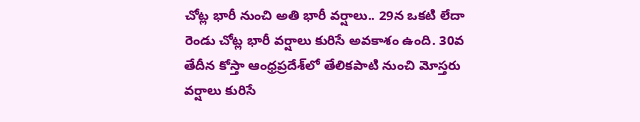చోట్ల భారీ నుంచి అతి భారీ వర్షాలు.. 29న ఒకటి లేదా రెండు చోట్ల భారీ వర్షాలు కురిసే అవకాశం ఉంది. 30వ తేదీన కోస్తా ఆంధ్రప్రదేశ్‌లో తేలికపాటి నుంచి మోస్తరు వర్షాలు కురిసే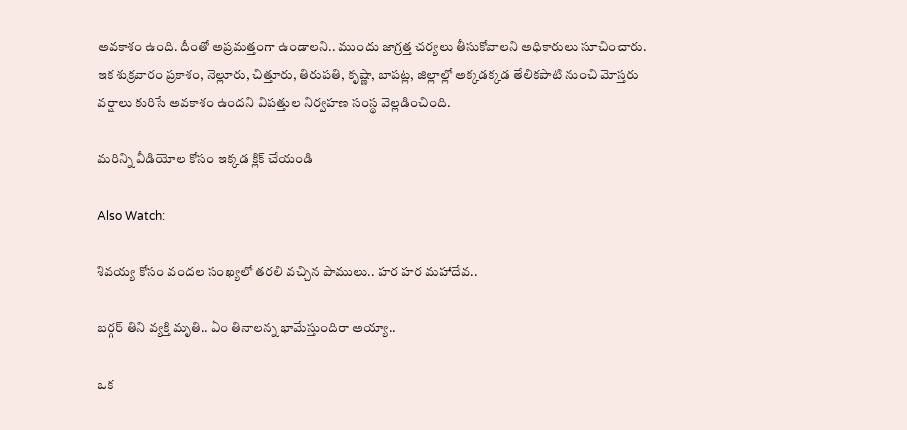అవకాశం ఉంది. దీంతో అప్రమత్తంగా ఉండాలని.. ముందు జాగ్రత్త చర్యలు తీసుకోవాలని అధికారులు సూచించారు. ఇక శుక్రవారం ప్రకాశం, నెల్లూరు, చిత్తూరు, తిరుపతి, కృష్ణా, బాపట్ల, జిల్లాల్లో అక్కడక్కడ తేలికపాటి నుంచి మోస్తరు వర్షాలు కురిసే అవకాశం ఉందని విపత్తుల నిర్వహణ సంస్థ వెల్లడించింది.

మరిన్ని వీడియోల కోసం ఇక్కడ క్లిక్ చేయండి

Also Watch:

శివయ్య కోసం వందల సంఖ్యలో తరలి వచ్చిన పాములు.. హర హర మహాదేవ..

బర్గర్ తిని వ్యక్తి మృతి.. ఏం తినాలన్న భామేస్తుందిరా అయ్యా..

ఒక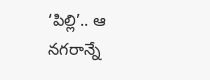‘పిల్లి’.. ఆ నగరాన్నే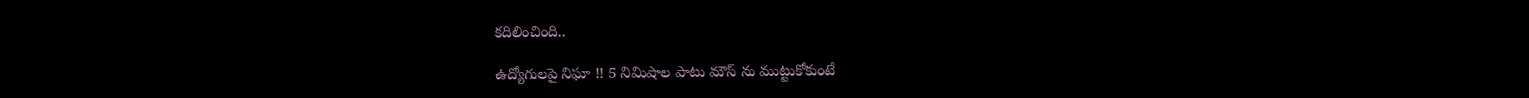కదిలించింది..

ఉద్యోగులపై నిఘా !! 5 నిమిషాల పాటు మౌస్‌ ను ముట్టుకోకుంటే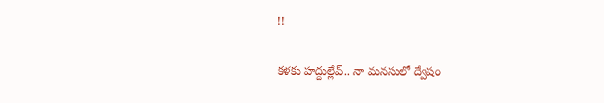!!

కళకు హద్దుల్లేవ్.. నా మనసులో ద్వేషం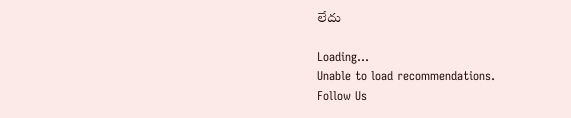లేదు

Loading...
Unable to load recommendations.
Follow Us